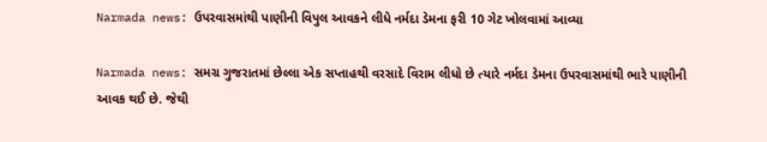Narmada news: ઉપરવાસમાંથી પાણીની વિપુલ આવકને લીધે નર્મદા ડેમના ફરી 10 ગેટ ખોલવામાં આવ્યા

Narmada news: સમગ્ર ગુજરાતમાં છેલ્લા એક સપ્તાહથી વરસાદે વિરામ લીધો છે ત્યારે નર્મદા ડેમના ઉપરવાસમાંથી ભારે પાણીની આવક થઈ છે. જેથી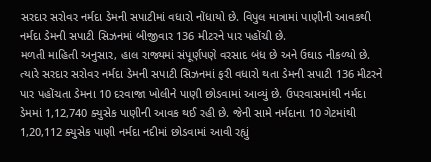સરદાર સરોવર નર્મદા ડેમની સપાટીમાં વધારો નોંધાયો છે. વિપુલ માત્રામાં પાણીની આવકથી નર્મદા ડેમની સપાટી સિઝનમાં બીજીવાર 136 મીટરને પાર પહોંચી છે.
મળતી માહિતી અનુસાર, હાલ રાજ્યમાં સંપૂર્ણપણે વરસાદ બંધ છે અને ઉઘાડ નીકળ્યો છે. ત્યારે સરદાર સરોવર નર્મદા ડેમની સપાટી સિઝનમાં ફરી વધારો થતા ડેમની સપાટી 136 મીટરને પાર પહોંચતા ડેમના 10 દરવાજા ખોલીને પાણી છોડવામાં આવ્યું છે. ઉપરવાસમાંથી નર્મદા ડેમમાં 1,12,740 ક્યુસેક પાણીની આવક થઈ રહી છે. જેની સામે નર્મદાના 10 ગેટમાંથી 1,20,112 ક્યુસેક પાણી નર્મદા નદીમાં છોડવામાં આવી રહ્યું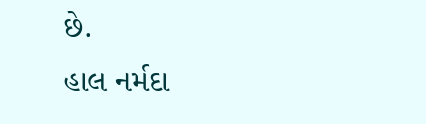છે.
હાલ નર્મદા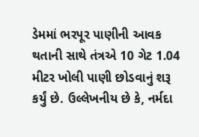ડેમમાં ભરપૂર પાણીની આવક થતાની સાથે તંત્રએ 10 ગેટ 1.04 મીટર ખોલી પાણી છોડવાનું શરૂ કર્યું છે. ઉલ્લેખનીય છે કે, નર્મદા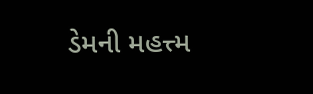ડેમની મહત્ત્મ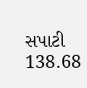સપાટી 138.68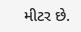મીટર છે.